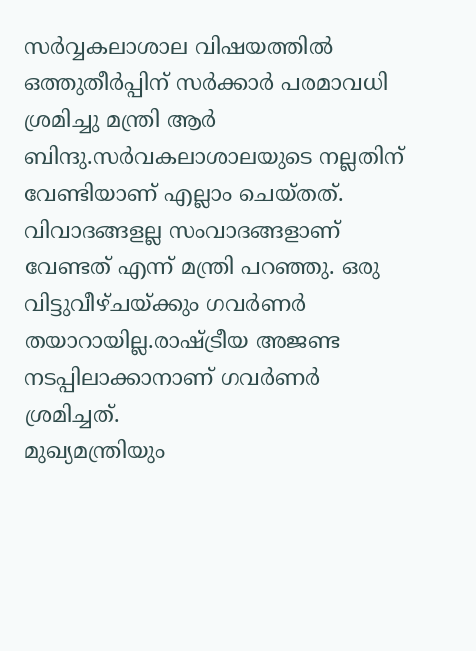സർവ്വകലാശാല വിഷയത്തിൽ ഒത്തുതീർപ്പിന് സർക്കാർ പരമാവധി ശ്രമിച്ചു മന്ത്രി ആർ ബിന്ദു.സർവകലാശാലയുടെ നല്ലതിന് വേണ്ടിയാണ് എല്ലാം ചെയ്തത്. വിവാദങ്ങളല്ല സംവാദങ്ങളാണ് വേണ്ടത് എന്ന് മന്ത്രി പറഞ്ഞു. ഒരു വിട്ടുവീഴ്ചയ്ക്കും ഗവർണർ തയാറായില്ല.രാഷ്ട്രീയ അജണ്ട നടപ്പിലാക്കാനാണ് ഗവർണർ ശ്രമിച്ചത്.
മുഖ്യമന്ത്രിയും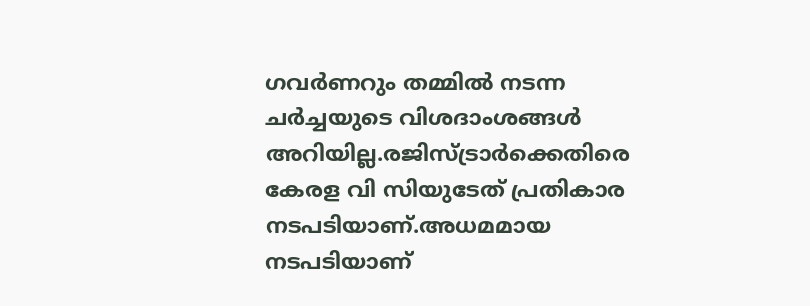ഗവർണറും തമ്മിൽ നടന്ന ചർച്ചയുടെ വിശദാംശങ്ങൾ അറിയില്ല.രജിസ്ട്രാർക്കെതിരെ കേരള വി സിയുടേത് പ്രതികാര നടപടിയാണ്.അധമമായ നടപടിയാണ്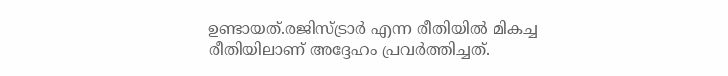ഉണ്ടായത്.രജിസ്ട്രാർ എന്ന രീതിയിൽ മികച്ച രീതിയിലാണ് അദ്ദേഹം പ്രവർത്തിച്ചത്.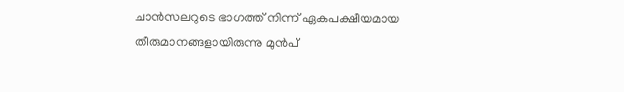ചാൻസലറുടെ ഭാഗത്ത് നിന്ന് ഏകപക്ഷീയമായ തീരുമാനങ്ങളായിരുന്നു മുൻപ്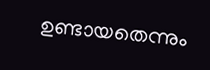ഉണ്ടായതെന്നും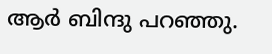ആർ ബിന്ദു പറഞ്ഞു.